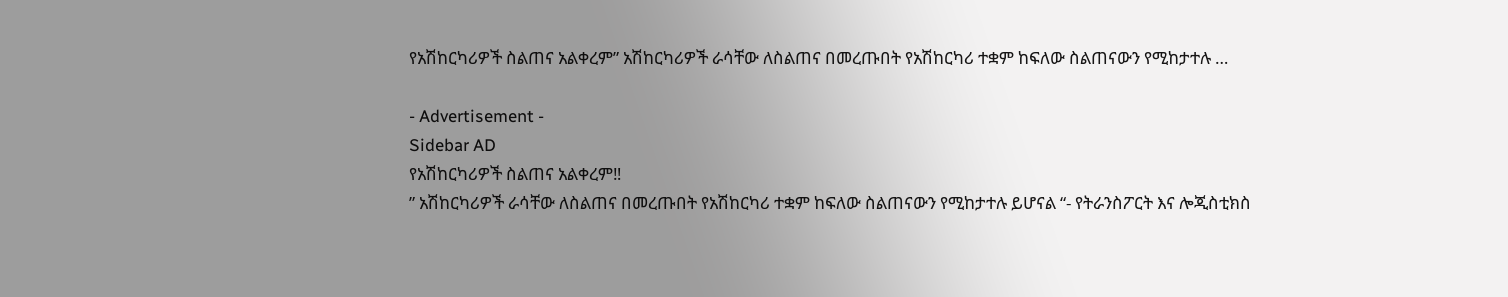የአሽከርካሪዎች ስልጠና አልቀረም” አሽከርካሪዎች ራሳቸው ለስልጠና በመረጡበት የአሽከርካሪ ተቋም ከፍለው ስልጠናውን የሚከታተሉ …

- Advertisement -
Sidebar AD
የአሽከርካሪዎች ስልጠና አልቀረም‼
” አሽከርካሪዎች ራሳቸው ለስልጠና በመረጡበት የአሽከርካሪ ተቋም ከፍለው ስልጠናውን የሚከታተሉ ይሆናል “- የትራንስፖርት እና ሎጂስቲክስ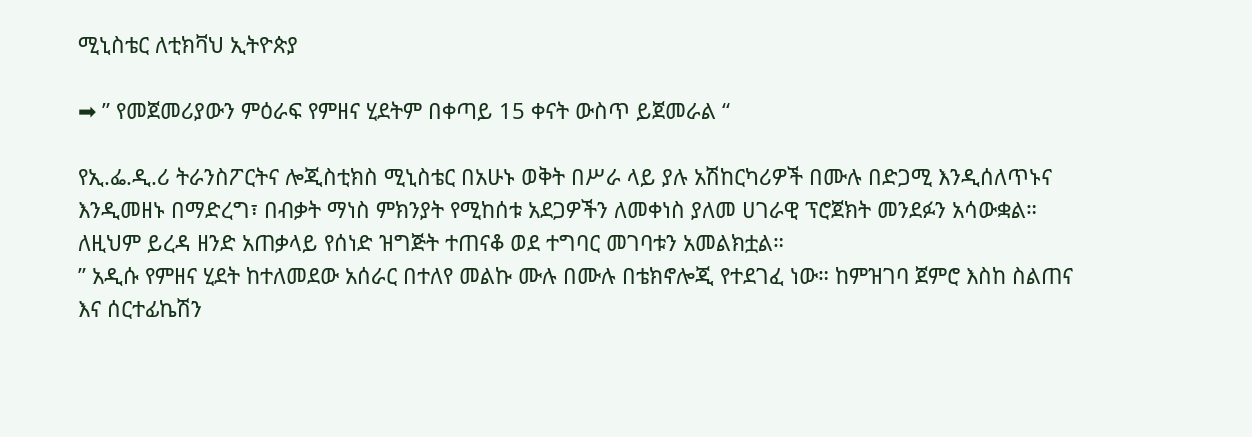ሚኒስቴር ለቲክቫህ ኢትዮጵያ

➡ ” የመጀመሪያውን ምዕራፍ የምዘና ሂደትም በቀጣይ 15 ቀናት ውስጥ ይጀመራል “

የኢ.ፌ.ዲ.ሪ ትራንስፖርትና ሎጂስቲክስ ሚኒስቴር በአሁኑ ወቅት በሥራ ላይ ያሉ አሽከርካሪዎች በሙሉ በድጋሚ እንዲሰለጥኑና እንዲመዘኑ በማድረግ፣ በብቃት ማነስ ምክንያት የሚከሰቱ አደጋዎችን ለመቀነስ ያለመ ሀገራዊ ፕሮጀክት መንደፉን አሳውቋል።
ለዚህም ይረዳ ዘንድ አጠቃላይ የሰነድ ዝግጅት ተጠናቆ ወደ ተግባር መገባቱን አመልክቷል።
” አዲሱ የምዘና ሂደት ከተለመደው አሰራር በተለየ መልኩ ሙሉ በሙሉ በቴክኖሎጂ የተደገፈ ነው። ከምዝገባ ጀምሮ እስከ ስልጠና እና ሰርተፊኬሽን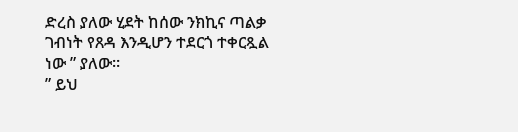ድረስ ያለው ሂደት ከሰው ንክኪና ጣልቃ ገብነት የጸዳ እንዲሆን ተደርጎ ተቀርጿል ነው ” ያለው።
” ይህ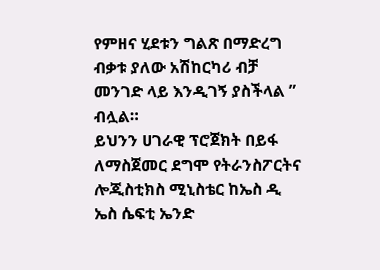የምዘና ሂደቱን ግልጽ በማድረግ ብቃቱ ያለው አሽከርካሪ ብቻ መንገድ ላይ እንዲገኝ ያስችላል ”  ብሏል።
ይህንን ሀገራዊ ፕሮጀክት በይፋ ለማስጀመር ደግሞ የትራንስፖርትና ሎጂስቲክስ ሚኒስቴር ከኤስ ዲ ኤስ ሴፍቲ ኤንድ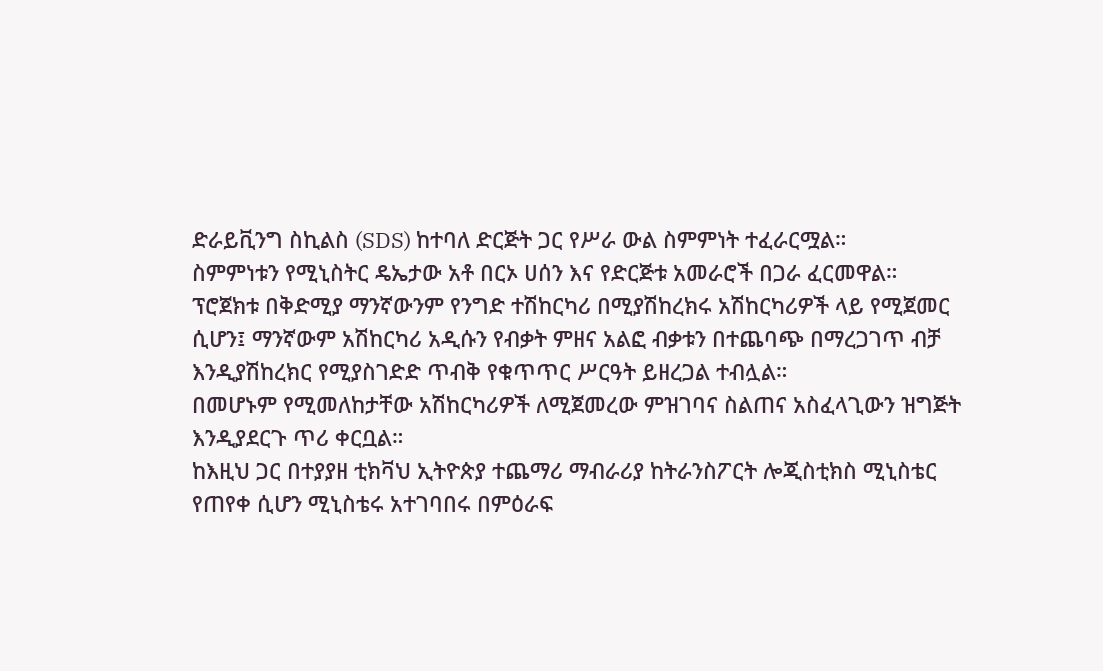ድራይቪንግ ስኪልስ (SDS) ከተባለ ድርጅት ጋር የሥራ ውል ስምምነት ተፈራርሟል።
ስምምነቱን የሚኒስትር ዴኤታው አቶ በርኦ ሀሰን እና የድርጅቱ አመራሮች በጋራ ፈርመዋል።
ፕሮጀክቱ በቅድሚያ ማንኛውንም የንግድ ተሽከርካሪ በሚያሽከረክሩ አሽከርካሪዎች ላይ የሚጀመር ሲሆን፤ ማንኛውም አሽከርካሪ አዲሱን የብቃት ምዘና አልፎ ብቃቱን በተጨባጭ በማረጋገጥ ብቻ እንዲያሽከረክር የሚያስገድድ ጥብቅ የቁጥጥር ሥርዓት ይዘረጋል ተብሏል።
በመሆኑም የሚመለከታቸው አሽከርካሪዎች ለሚጀመረው ምዝገባና ስልጠና አስፈላጊውን ዝግጅት እንዲያደርጉ ጥሪ ቀርቧል።
ከእዚህ ጋር በተያያዘ ቲክቫህ ኢትዮጵያ ተጨማሪ ማብራሪያ ከትራንስፖርት ሎጂስቲክስ ሚኒስቴር የጠየቀ ሲሆን ሚኒስቴሩ አተገባበሩ በምዕራፍ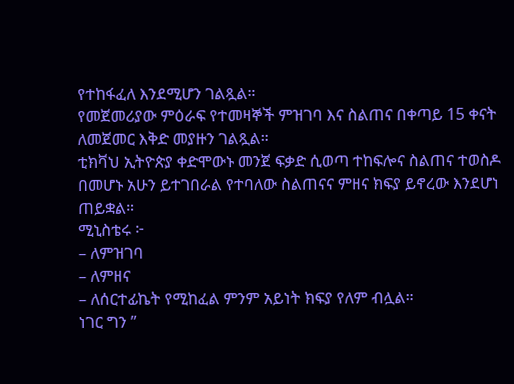የተከፋፈለ እንደሚሆን ገልጿል።
የመጀመሪያው ምዕራፍ የተመዛኞች ምዝገባ እና ስልጠና በቀጣይ 15 ቀናት ለመጀመር እቅድ መያዙን ገልጿል።
ቲክቫህ ኢትዮጵያ ቀድሞውኑ መንጀ ፍቃድ ሲወጣ ተከፍሎና ስልጠና ተወስዶ በመሆኑ አሁን ይተገበራል የተባለው ስልጠናና ምዘና ክፍያ ይኖረው እንደሆነ ጠይቋል።
ሚኒስቴሩ ፦
– ለምዝገባ
– ለምዘና
– ለሰርተፊኬት የሚከፈል ምንም አይነት ክፍያ የለም ብሏል።
ነገር ግን ”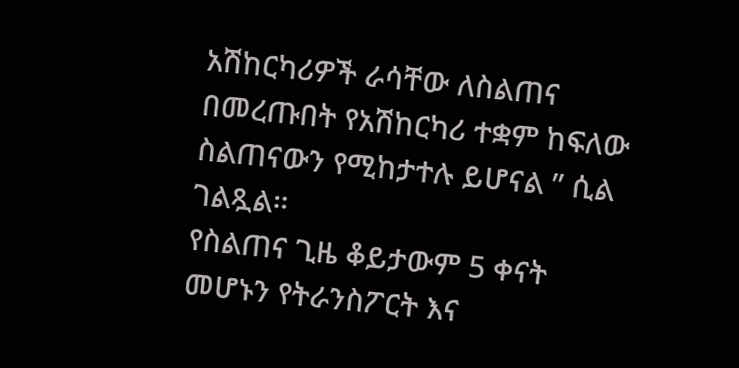አሽከርካሪዎች ራሳቸው ለስልጠና በመረጡበት የአሽከርካሪ ተቋም ከፍለው ስልጠናውን የሚከታተሉ ይሆናል ” ሲል ገልጿል።
የስልጠና ጊዜ ቆይታውም 5 ቀናት መሆኑን የትራንስፖርት እና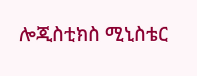ሎጂስቲክስ ሚኒስቴር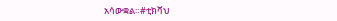አሳውቋል።#ቲክቫህ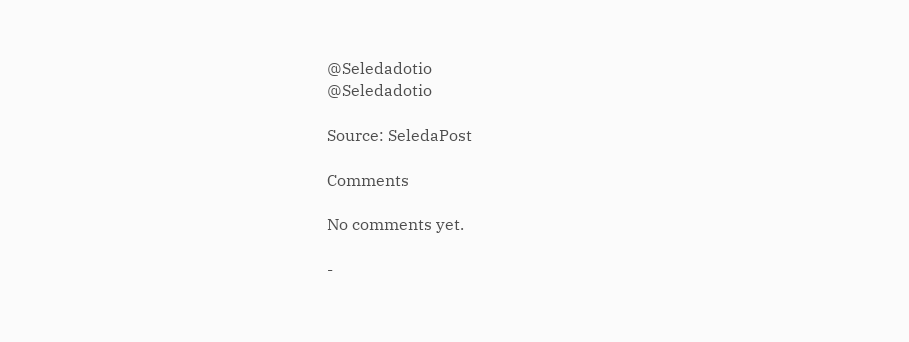@Seledadotio
@Seledadotio

Source: SeledaPost

Comments

No comments yet.

-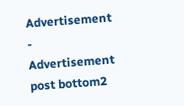Advertisement -
Advertisement post bottom2